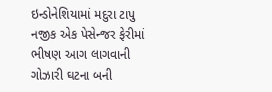ઇન્ડોનેશિયામાં મદુરા ટાપુ નજીક એક પેસેન્જર ફેરીમાં ભીષણ આગ લાગવાની ગોઝારી ઘટના બની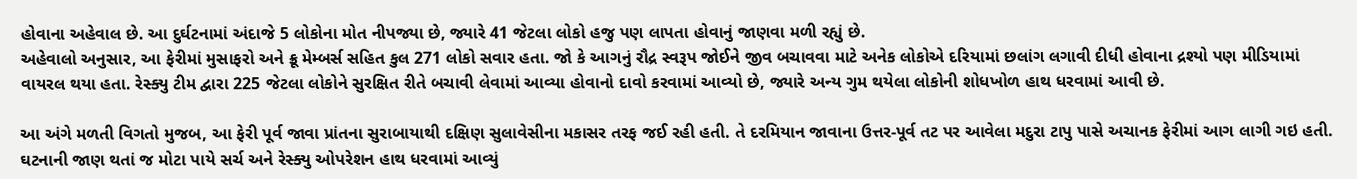હોવાના અહેવાલ છે. આ દુર્ઘટનામાં અંદાજે 5 લોકોના મોત નીપજ્યા છે, જ્યારે 41 જેટલા લોકો હજુ પણ લાપતા હોવાનું જાણવા મળી રહ્યું છે.
અહેવાલો અનુસાર, આ ફેરીમાં મુસાફરો અને ક્રૂ મેમ્બર્સ સહિત કુલ 271 લોકો સવાર હતા. જો કે આગનું રૌદ્ર સ્વરૂપ જોઈને જીવ બચાવવા માટે અનેક લોકોએ દરિયામાં છલાંગ લગાવી દીધી હોવાના દ્રશ્યો પણ મીડિયામાં વાયરલ થયા હતા. રેસ્ક્યુ ટીમ દ્વારા 225 જેટલા લોકોને સુરક્ષિત રીતે બચાવી લેવામાં આવ્યા હોવાનો દાવો કરવામાં આવ્યો છે, જ્યારે અન્ય ગુમ થયેલા લોકોની શોધખોળ હાથ ધરવામાં આવી છે.

આ અંગે મળતી વિગતો મુજબ, આ ફેરી પૂર્વ જાવા પ્રાંતના સુરાબાયાથી દક્ષિણ સુલાવેસીના મકાસર તરફ જઈ રહી હતી. તે દરમિયાન જાવાના ઉત્તર-પૂર્વ તટ પર આવેલા મદુરા ટાપુ પાસે અચાનક ફેરીમાં આગ લાગી ગઇ હતી. ઘટનાની જાણ થતાં જ મોટા પાયે સર્ચ અને રેસ્ક્યુ ઓપરેશન હાથ ધરવામાં આવ્યું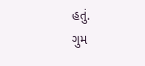હતું.
ગુમ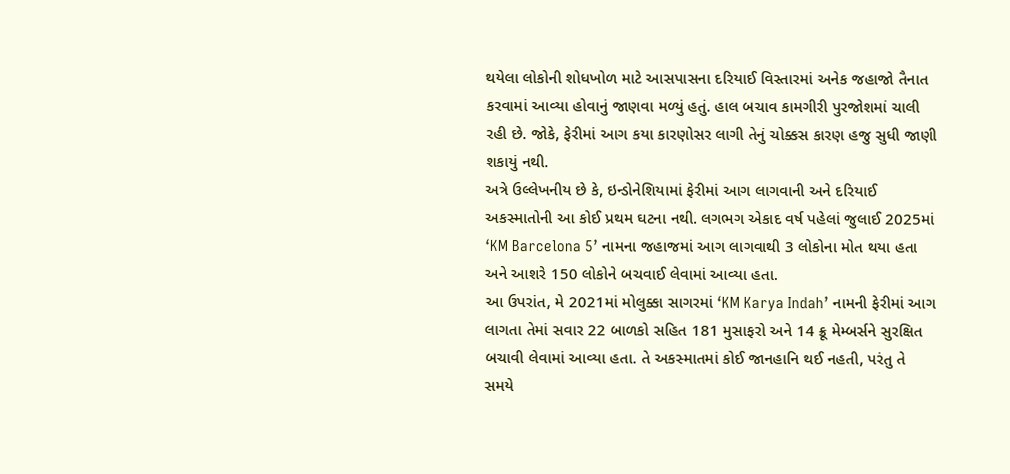થયેલા લોકોની શોધખોળ માટે આસપાસના દરિયાઈ વિસ્તારમાં અનેક જહાજો તૈનાત કરવામાં આવ્યા હોવાનું જાણવા મળ્યું હતું. હાલ બચાવ કામગીરી પુરજોશમાં ચાલી રહી છે. જોકે, ફેરીમાં આગ કયા કારણોસર લાગી તેનું ચોક્કસ કારણ હજુ સુધી જાણી શકાયું નથી.
અત્રે ઉલ્લેખનીય છે કે, ઇન્ડોનેશિયામાં ફેરીમાં આગ લાગવાની અને દરિયાઈ અકસ્માતોની આ કોઈ પ્રથમ ઘટના નથી. લગભગ એકાદ વર્ષ પહેલાં જુલાઈ 2025માં ‘KM Barcelona 5’ નામના જહાજમાં આગ લાગવાથી 3 લોકોના મોત થયા હતા અને આશરે 150 લોકોને બચવાઈ લેવામાં આવ્યા હતા.
આ ઉપરાંત, મે 2021માં મોલુક્કા સાગરમાં ‘KM Karya Indah’ નામની ફેરીમાં આગ લાગતા તેમાં સવાર 22 બાળકો સહિત 181 મુસાફરો અને 14 ક્રૂ મેમ્બર્સને સુરક્ષિત બચાવી લેવામાં આવ્યા હતા. તે અકસ્માતમાં કોઈ જાનહાનિ થઈ નહતી, પરંતુ તે સમયે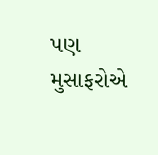પણ મુસાફરોએ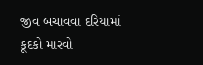જીવ બચાવવા દરિયામાં કૂદકો મારવો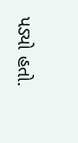પડ્યો હતો.